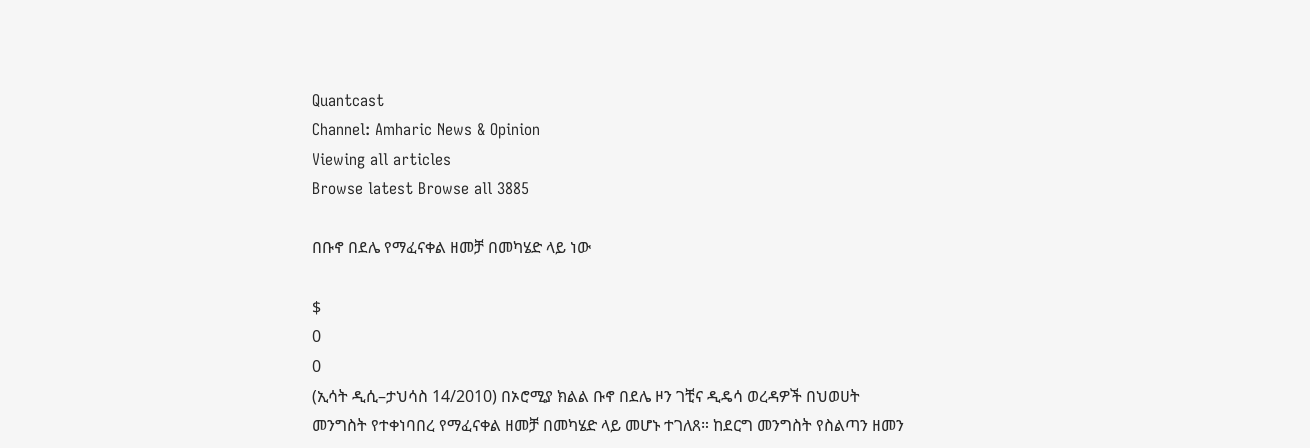Quantcast
Channel: Amharic News & Opinion
Viewing all articles
Browse latest Browse all 3885

በቡኖ በደሌ የማፈናቀል ዘመቻ በመካሄድ ላይ ነው

$
0
0
(ኢሳት ዲሲ–ታህሳስ 14/2010) በኦሮሚያ ክልል ቡኖ በደሌ ዞን ገቺና ዲዴሳ ወረዳዎች በህወሀት መንግስት የተቀነባበረ የማፈናቀል ዘመቻ በመካሄድ ላይ መሆኑ ተገለጸ። ከደርግ መንግስት የስልጣን ዘመን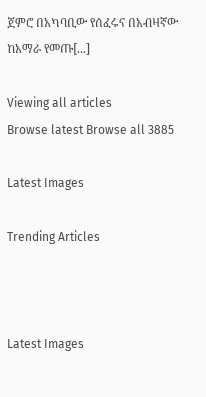ጀምሮ በአካባቢው የሰፈሩና በአብዛኛው ከአማራ የመጡ[...]

Viewing all articles
Browse latest Browse all 3885

Latest Images

Trending Articles



Latest Images